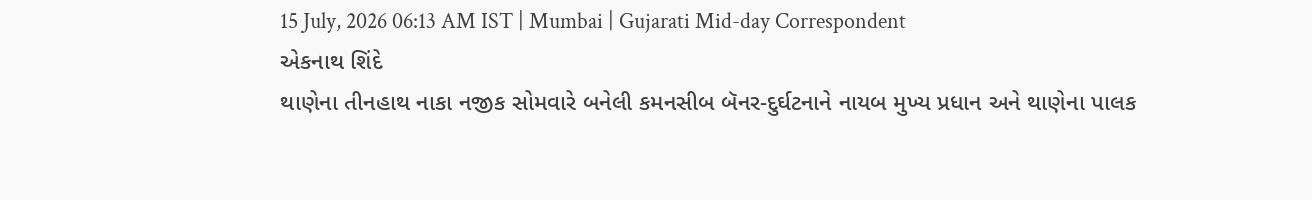15 July, 2026 06:13 AM IST | Mumbai | Gujarati Mid-day Correspondent
એકનાથ શિંદે
થાણેના તીનહાથ નાકા નજીક સોમવારે બનેલી કમનસીબ બૅનર-દુર્ઘટનાને નાયબ મુખ્ય પ્રધાન અને થાણેના પાલક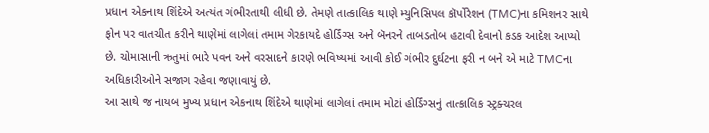પ્રધાન એકનાથ શિંદેએ અત્યંત ગંભીરતાથી લીધી છે. તેમણે તાત્કાલિક થાણે મ્યુનિસિપલ કૉર્પોરેશન (TMC)ના કમિશનર સાથે ફોન પર વાતચીત કરીને થાણેમાં લાગેલાં તમામ ગેરકાયદે હોર્ડિંગ્સ અને બૅનરને તાબડતોબ હટાવી દેવાનો કડક આદેશ આપ્યો છે. ચોમાસાની ઋતુમાં ભારે પવન અને વરસાદને કારણે ભવિષ્યમાં આવી કોઈ ગંભીર દુર્ઘટના ફરી ન બને એ માટે TMCના અધિકારીઓને સજાગ રહેવા જણાવાયું છે.
આ સાથે જ નાયબ મુખ્ય પ્રધાન એકનાથ શિંદેએ થાણેમાં લાગેલાં તમામ મોટાં હોર્ડિંગ્સનું તાત્કાલિક સ્ટ્રક્ચરલ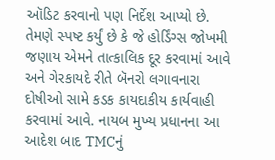ઑડિટ કરવાનો પણ નિર્દેશ આપ્યો છે. તેમણે સ્પષ્ટ કર્યું છે કે જે હોર્ડિંગ્સ જોખમી જણાય એમને તાત્કાલિક દૂર કરવામાં આવે અને ગેરકાયદે રીતે બૅનરો લગાવનારા દોષીઓ સામે કડક કાયદાકીય કાર્યવાહી કરવામાં આવે. નાયબ મુખ્ય પ્રધાનના આ આદેશ બાદ TMCનું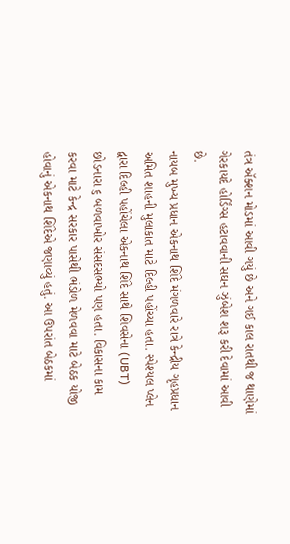તંત્ર ઍક્શન મોડમાં આવી ગયું છે અને ગઈ કાલ રાતથી જ થાણેમાં ગેરકાયદે હોર્ડિંગ્સ હટાવવાની સઘન ઝુંબેશ શરૂ કરી દેવામાં આવી છે.
નાયબ મુખ્ય પ્રધાન એકનાથ શિંદે મંગળવારે રાત્રે કેન્દ્રીય ગૃહપ્રધાન અમિત શાહની મુલાકાત માટે દિલ્હી પહોંચ્યા હતા. સ્પેશ્યલ પ્લેન દ્વારા દિલ્હી પહોંચેલા એકનાથ શિંદે સાથે શિવસેના (UBT) છોડનારા ૬ બળવાખોર સંસદસભ્યો પણ હતા. વિકાસના કામ કરવા માટે કેન્દ્ર સરકાર પાસેથી ભંડોળ મેળવવા માટે બેઠક યોજી હોવાનું એકનાથ શિંદેએ જણાવ્યું હતું. આ ઉપરાંત બેઠકમાં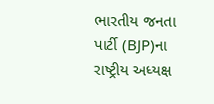ભારતીય જનતા પાર્ટી (BJP)ના રાષ્ટ્રીય અધ્યક્ષ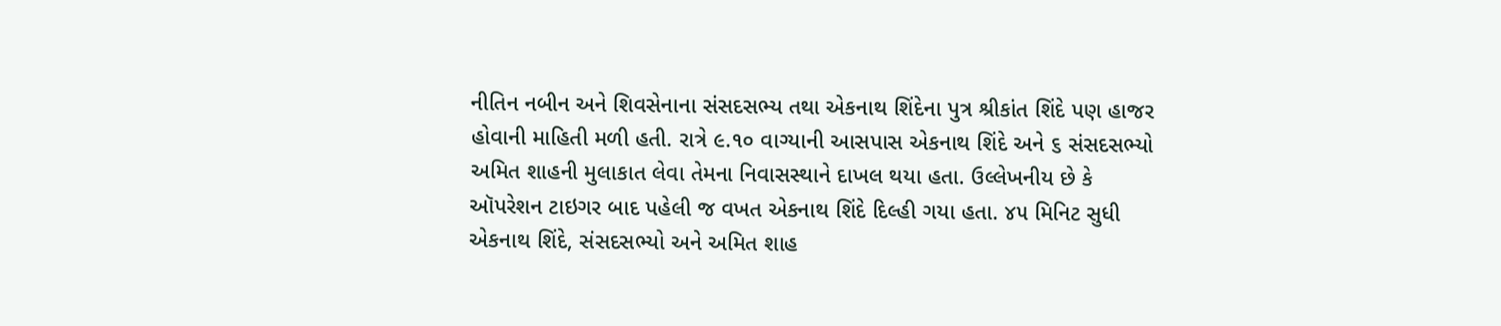નીતિન નબીન અને શિવસેનાના સંસદસભ્ય તથા એકનાથ શિંદેના પુત્ર શ્રીકાંત શિંદે પણ હાજર હોવાની માહિતી મળી હતી. રાત્રે ૯.૧૦ વાગ્યાની આસપાસ એકનાથ શિંદે અને ૬ સંસદસભ્યો અમિત શાહની મુલાકાત લેવા તેમના નિવાસસ્થાને દાખલ થયા હતા. ઉલ્લેખનીય છે કે ઑપરેશન ટાઇગર બાદ પહેલી જ વખત એકનાથ શિંદે દિલ્હી ગયા હતા. ૪૫ મિનિટ સુધી એકનાથ શિંદે, સંસદસભ્યો અને અમિત શાહ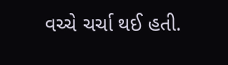વચ્ચે ચર્ચા થઈ હતી.